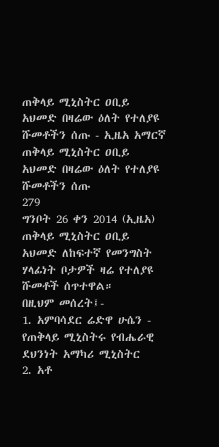ጠቅላይ ሚኒስትር ዐቢይ አህመድ በዛሬው ዕለት የተለያዩ ሹመቶችን ሰጡ - ኢዜአ አማርኛ
ጠቅላይ ሚኒስትር ዐቢይ አህመድ በዛሬው ዕለት የተለያዩ ሹመቶችን ሰጡ
279
ግንቦት 26 ቀን 2014 (ኢዜአ) ጠቅላይ ሚኒስትር ዐቢይ አህመድ ለከፍተኛ የመንግስት ሃላፊነት ቦታዎች ዛሬ የተለያዩ ሹመቶች ሰጥተዋል።
በዚህም መሰረት፤-
1. አምባሳደር ሬድዋ ሁሴን - የጠቅላይ ሚኒስትሩ የብሔራዊ ደህንነት አማካሪ ሚኒስትር
2. አቶ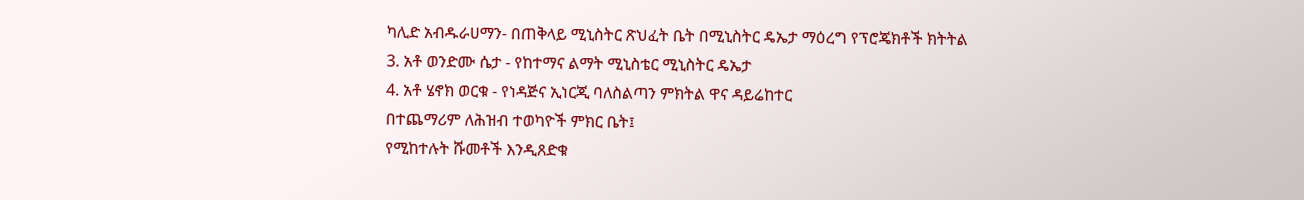ካሊድ አብዱራሀማን- በጠቅላይ ሚኒስትር ጽህፈት ቤት በሚኒስትር ዴኤታ ማዕረግ የፕሮጄክቶች ክትትል
3. አቶ ወንድሙ ሴታ - የከተማና ልማት ሚኒስቴር ሚኒስትር ዴኤታ
4. አቶ ሄኖክ ወርቁ - የነዳጅና ኢነርጂ ባለስልጣን ምክትል ዋና ዳይሬከተር
በተጨማሪም ለሕዝብ ተወካዮች ምክር ቤት፤
የሚከተሉት ሹመቶች እንዲጸድቁ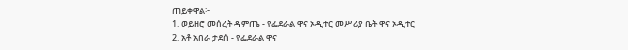ጠይቀዋል፦
1. ወይዘሮ መሰረት ዳምጤ - የፌደራል ዋና ኦዲተር መሥሪያ ቤት ዋና ኦዲተር
2. አቶ አበራ ታደሰ - የፌደራል ዋና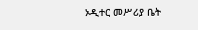ኦዲተር መሥሪያ ቤት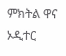ምክትል ዋና ኦዲተር